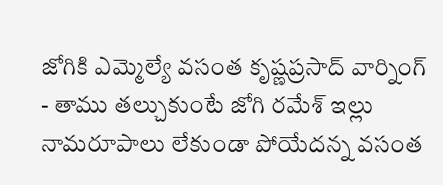జోగికి ఎమ్మెల్యే వసంత కృష్ణప్రసాద్ వార్నింగ్
- తాము తల్చుకుంటే జోగి రమేశ్ ఇల్లు నామరూపాలు లేకుండా పోయేదన్న వసంత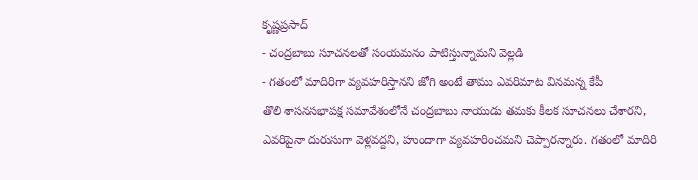కృష్ణప్రసాద్
- చంద్రబాబు సూచనలతో సంయమనం పాటిస్తున్నామని వెల్లడి
- గతంలో మాదిరిగా వ్యవహరిస్తానని జోగి అంటే తాము ఎవరిమాట వినమన్న కేపీ
తొలి శాసనసభాపక్ష సమావేశంలోనే చంద్రబాబు నాయుడు తమకు కీలక సూచనలు చేశారని, ఎవరిపైనా దురుసుగా వెళ్లవద్దని, హుందాగా వ్యవహరించమని చెప్పారన్నారు. గతంలో మాదిరి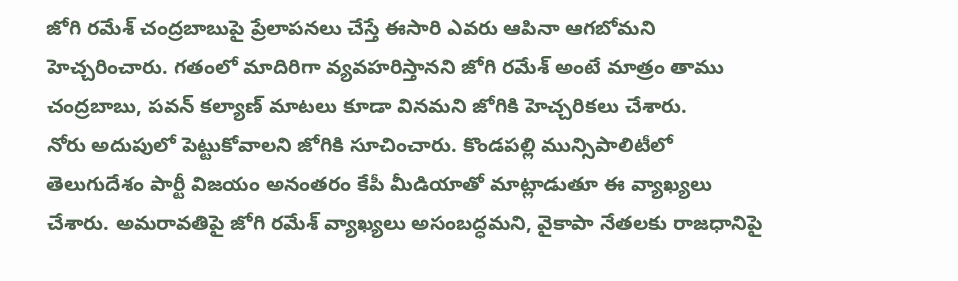జోగి రమేశ్ చంద్రబాబుపై ప్రేలాపనలు చేస్తే ఈసారి ఎవరు ఆపినా ఆగబోమని హెచ్చరించారు. గతంలో మాదిరిగా వ్యవహరిస్తానని జోగి రమేశ్ అంటే మాత్రం తాము చంద్రబాబు, పవన్ కల్యాణ్ మాటలు కూడా వినమని జోగికి హెచ్చరికలు చేశారు.
నోరు అదుపులో పెట్టుకోవాలని జోగికి సూచించారు. కొండపల్లి మున్సిపాలిటీలో తెలుగుదేశం పార్టీ విజయం అనంతరం కేపీ మీడియాతో మాట్లాడుతూ ఈ వ్యాఖ్యలు చేశారు. అమరావతిపై జోగి రమేశ్ వ్యాఖ్యలు అసంబద్ధమని, వైకాపా నేతలకు రాజధానిపై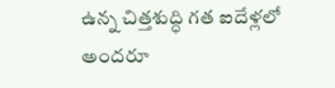ఉన్న చిత్తశుద్ధి గత ఐదేళ్లలో అందరూ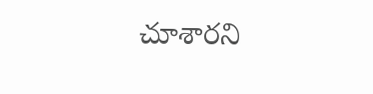చూశారని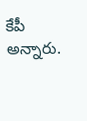కేపీ అన్నారు.